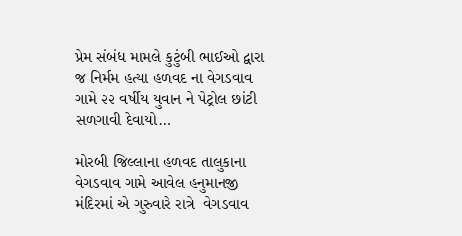પ્રેમ સંબંધ ‌મામલે કુટુંબી ભાઈઓ દ્વારા જ નિર્મમ હત્યા હળવદ ના વેગડવાવ ગામે ૨૨ વર્ષીય યુવાન ને પેટ્રોલ છાંટી સળગાવી દેવાયો…

મોરબી જિલ્લાના હળવદ તાલુકાના વેગડવાવ ગામે આવેલ હનુમાનજી મંદિરમાં એ ગુરુવારે રાત્રે  વેગડવાવ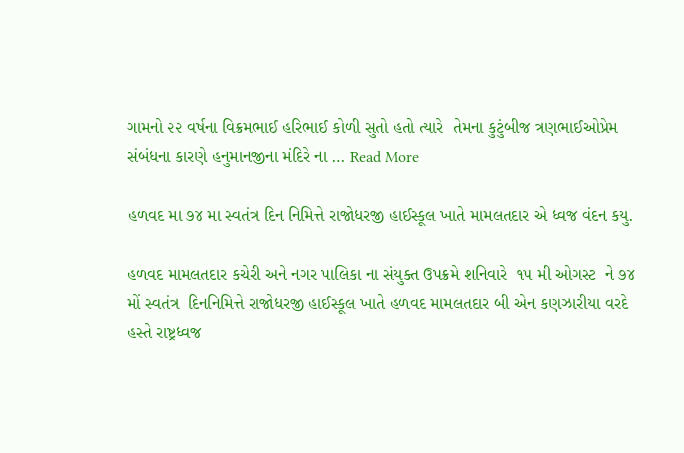ગામનો ૨૨ વર્ષના વિક્રમભાઈ હરિભાઈ કોળી સુતો હતો ત્યારે  તેમના કુટુંબીજ ત્રણભાઈઓપ્રેમ સંબંધના કારણે હનુમાનજીના મંદિરે ના … Read More

હળવદ મા ૭૪ મા સ્વતંત્ર દિન નિમિત્તે રાજોધરજી હાઈસ્કૂલ ખાતે મામલતદાર એ ધ્વજ વંદન કયુ.

હળવદ મામલતદાર કચેરી અને નગર પાલિકા ના સંયુક્ત ઉપક્રમે શનિવારે  ૧૫ મી ઓગસ્ટ  ને ૭૪ મોં સ્વતંત્ર  દિનનિમિત્તે રાજોધરજી હાઈસ્કૂલ ખાતે હળવદ મામલતદાર બી એન કણઝારીયા વરદે હસ્તે રાષ્ટ્રધ્વજ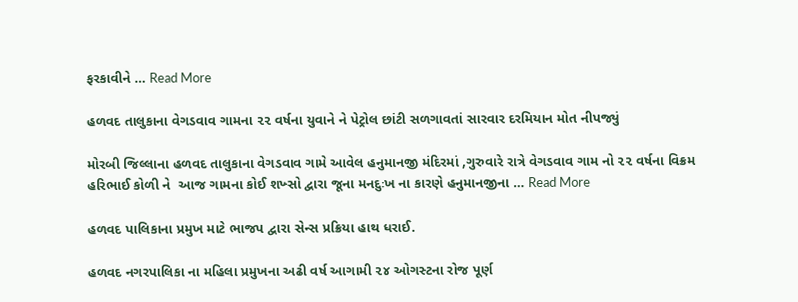ફરકાવીને … Read More

હળવદ તાલુકાના વેગડવાવ ગામ‌ના ૨૨ વર્ષના યુવાને ને પેટ્રોલ છાંટી સળગાવતાં સારવાર દરમિયાન મોત નીપજ્યું

મોરબી જિલ્લાના હળવદ તાલુકાના વેગડવાવ ગામે આવેલ હનુમાનજી મંદિરમાં ,ગુરુવારે રાત્રે વેગડવાવ ગામ નો ૨૨ વર્ષના વિક્રમ હરિભાઈ કોળી ‌ને  આજ ગામના કોઈ શખ્સો દ્વારા જૂના મનદુઃખ ના કારણે હનુમાનજીના … Read More

હળવદ પાલિકાના પ્રમુખ માટે ભાજપ દ્વારા સેન્સ પ્રક્રિયા હાથ ધરાઈ.

હળવદ નગરપાલિકા ના મહિલા પ્રમુખના અઢી વર્ષ આગામી ૨૪ ઓગસ્ટના રોજ પૂર્ણ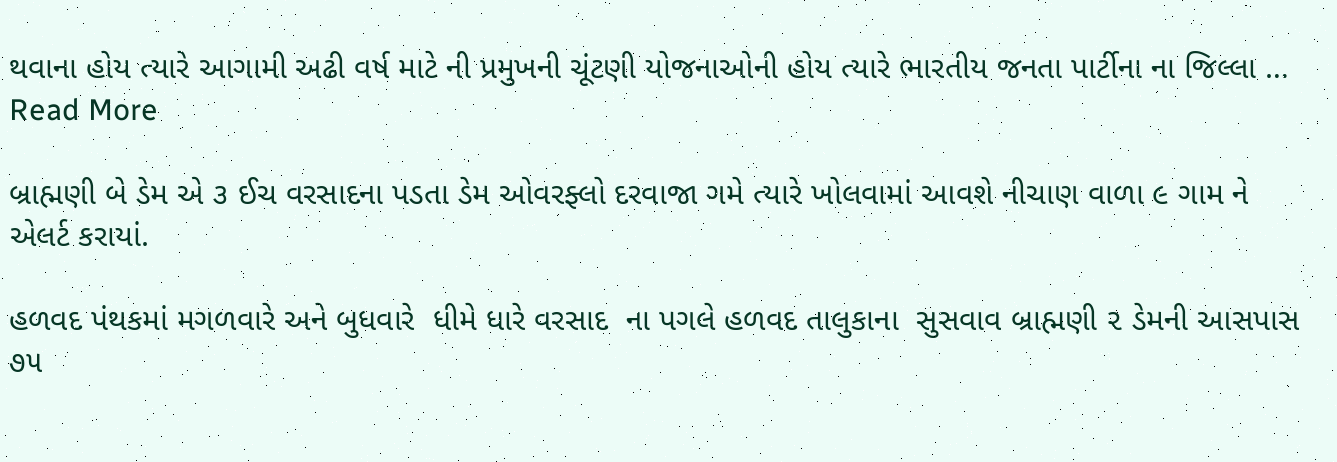થવાના હોય ત્યારે આગામી અઢી વર્ષ માટે ની પ્રમુખની ચૂંટણી યોજનાઓની હોય ત્યારે ભારતીય જનતા પાર્ટીના ના જિલ્લા … Read More

બ્રાહ્મણી બે ડેમ એ ૩ ઈચ વરસાદના પડતા ડેમ ઓવરફ્લો દરવાજા ગમે ત્યારે ખોલવામાં આવશે નીચાણ વાળા ૯ ગામ‌ ને એલર્ટ કરાયાં.

હળવદ પંથકમાં મગળવારે અને બુધવારે  ધીમે ધારે વરસાદ  ના ‌પગલે હળવદ તાલુકાના  સુસવાવ બ્રાહ્મણી ૨ ડેમની આસપાસ ૭૫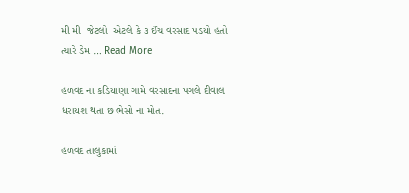મી મી  જેટલો  એટલે કે ૩ ઈંચ વરસાદ પડયો હતો  ત્યારે ડેમ … Read More

હળવદ ના કડિયાણા ગામે વરસાદના પગલે દીવાલ ધરાયશ થતા છ ‌‌ભેસો‌ ના મોત.

હળવદ તાલુકામાં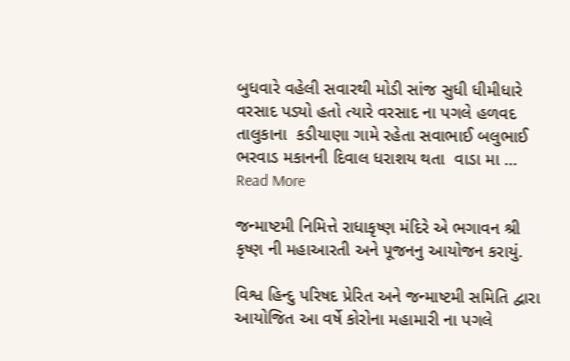બુધવારે વહેલી સવારથી મોડી સાંજ સુધી ધીમીધારે વરસાદ પડ્યો હતો ત્યારે વરસાદ ના પગલે હળવદ તાલુકાના  કડીયાણા ગામે રહેતા સવાભાઈ બલુભાઈ ભરવાડ મકાનની દિવાલ ધરાશય થતા  વાડા મા … Read More

જન્માષ્ટમી નિમિત્તે રાધાકૃષ્ણ મંદિરે એ ભગાવન શ્રી કૃષ્ણ ની મહાઆરતી અને પૂજનનુ આયોજન કરાયું.

વિશ્વ હિન્દુ પરિષદ પ્રેરિત અને જન્માષ્ટમી સમિતિ દ્વારા આયોજિત આ વર્ષે કોરોના મહામારી ના પગલે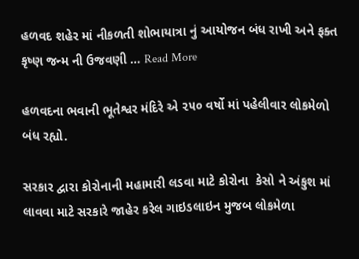હળવદ શહેર માં નીકળતી શોભાયાત્રા નું આયોજન બંધ રાખી અને ફક્ત કૃષ્ણ જન્મ ની ઉજવણી … Read More

હળવદના ભવાની ભૂતેશ્વર મંદિરે એ ૨૫૦ વર્ષો માં પહેલીવાર લોકમેળો બંધ રહ્યો.

સરકાર દ્વારા કોરોનાની મહામારી લડવા માટે કોરોના  કેસો ને અંકુશ માં લાવવા માટે સરકારે જાહેર કરેલ ગાઇડલાઇન મુજબ લોકમેળા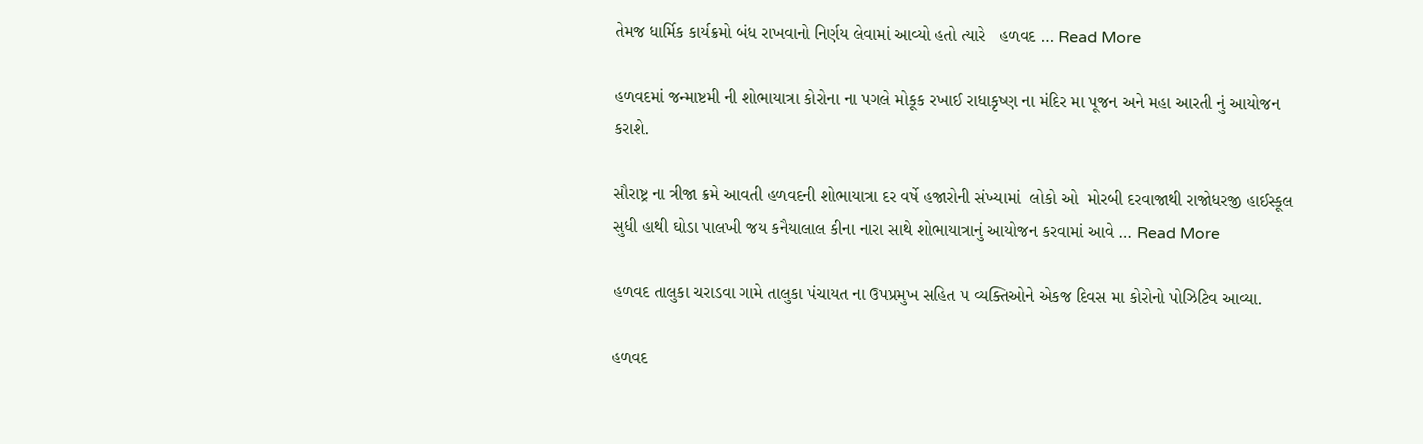તેમજ ધાર્મિક કાર્યક્રમો બંધ રાખવાનો નિર્ણય લેવામાં આવ્યો હતો ત્યારે   હળવદ … Read More

હળવદમાં જન્માષ્ટમી ની શોભાયાત્રા કોરોના ના પગલે મોકૂક રખાઈ રાધાકૃષ્ણ ના મંદિર મા પૂજન અને મહા આરતી નું આયોજન કરાશે.

સૌરાષ્ટ્ર ના ત્રીજા ક્રમે આવતી હળવદની શોભાયાત્રા દર વર્ષે હજારોની સંખ્યામાં  લોકો ઓ  મોરબી દરવાજાથી રાજોધરજી હાઈસ્કૂલ સુધી હાથી ઘોડા પાલખી જય કનૈયાલાલ કીના નારા સાથે શોભાયાત્રાનું આયોજન કરવામાં આવે … Read More

હળવદ તાલુકા ચરાડવા ગામે તાલુકા પંચાયત ના ઉપપ્રમુખ સહિત ૫ વ્યક્તિઓને એકજ દિવસ મા કોરોનો પોઝિટિવ આવ્યા.

હળવદ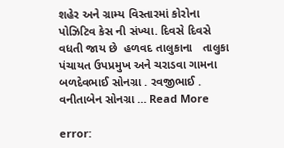શહેર અને ગ્રામ્ય વિસ્તારમાં કોરોના પોઝિટિવ કેસ ની સંખ્યા. દિવસે દિવસે વધતી જાય છે  હળવદ તાલુકાના   તાલુકા પંચાયત ઉપપ્રમુખ અને ચરાડવા ગામના બળદેવભાઈ સોનગ્રા . રવજીભાઈ . વનીતાબેન સોનગ્રા … Read More

error: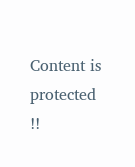Content is protected !!